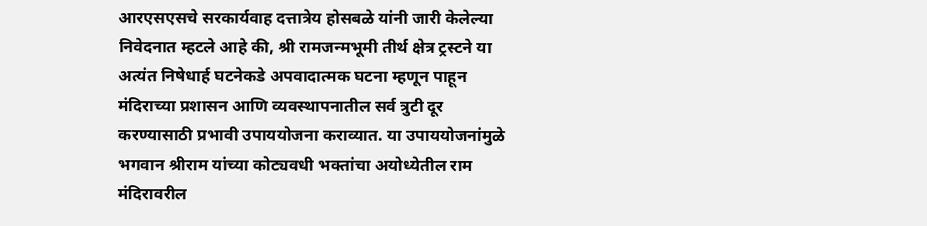आरएसएसचे सरकार्यवाह दत्तात्रेय होसबळे यांनी जारी केलेल्या निवेदनात म्हटले आहे की, श्री रामजन्मभूमी तीर्थ क्षेत्र ट्रस्टने या अत्यंत निषेधार्ह घटनेकडे अपवादात्मक घटना म्हणून पाहून मंदिराच्या प्रशासन आणि व्यवस्थापनातील सर्व त्रुटी दूर करण्यासाठी प्रभावी उपाययोजना कराव्यात. या उपाययोजनांमुळे भगवान श्रीराम यांच्या कोट्यवधी भक्तांचा अयोध्येतील राम मंदिरावरील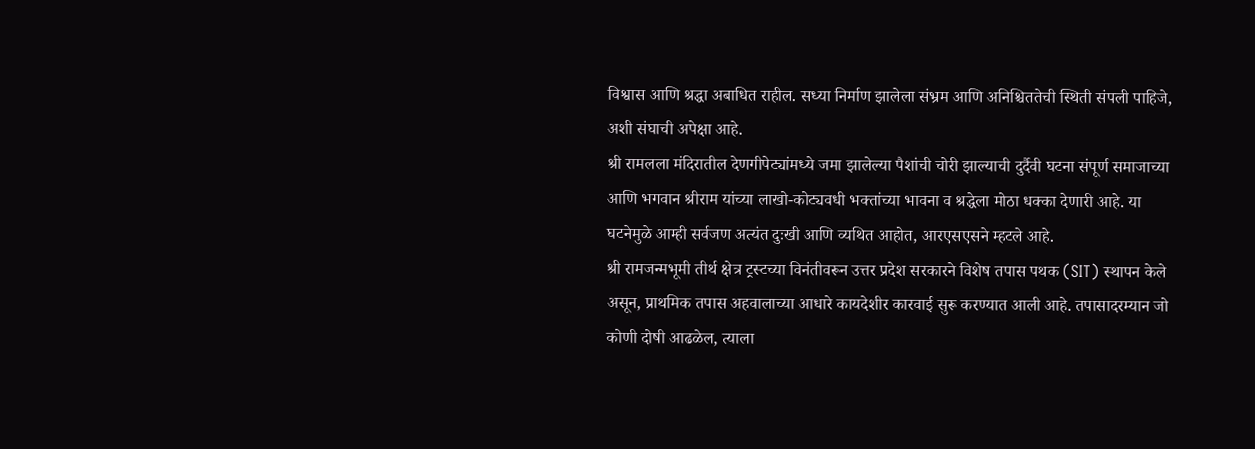विश्वास आणि श्रद्धा अबाधित राहील. सध्या निर्माण झालेला संभ्रम आणि अनिश्चिततेची स्थिती संपली पाहिजे, अशी संघाची अपेक्षा आहे.
श्री रामलला मंदिरातील देणगीपेट्यांमध्ये जमा झालेल्या पैशांची चोरी झाल्याची दुर्दैवी घटना संपूर्ण समाजाच्या आणि भगवान श्रीराम यांच्या लाखो-कोट्यवधी भक्तांच्या भावना व श्रद्धेला मोठा धक्का देणारी आहे. या घटनेमुळे आम्ही सर्वजण अत्यंत दुःखी आणि व्यथित आहोत, आरएसएसने म्हटले आहे.
श्री रामजन्मभूमी तीर्थ क्षेत्र ट्रस्टच्या विनंतीवरून उत्तर प्रदेश सरकारने विशेष तपास पथक (SIT) स्थापन केले असून, प्राथमिक तपास अहवालाच्या आधारे कायदेशीर कारवाई सुरू करण्यात आली आहे. तपासादरम्यान जो कोणी दोषी आढळेल, त्याला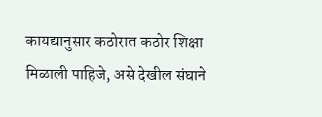कायद्यानुसार कठोरात कठोर शिक्षा मिळाली पाहिजे, असे देखील संघाने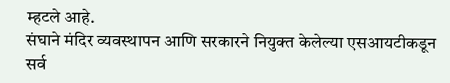म्हटले आहे.
संघाने मंदिर व्यवस्थापन आणि सरकारने नियुक्त केलेल्या एसआयटीकडून सर्व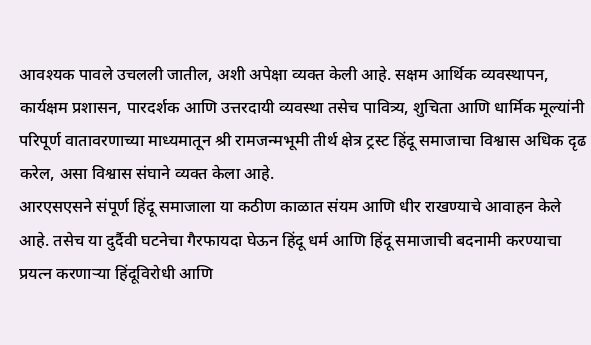आवश्यक पावले उचलली जातील, अशी अपेक्षा व्यक्त केली आहे. सक्षम आर्थिक व्यवस्थापन, कार्यक्षम प्रशासन, पारदर्शक आणि उत्तरदायी व्यवस्था तसेच पावित्र्य, शुचिता आणि धार्मिक मूल्यांनी परिपूर्ण वातावरणाच्या माध्यमातून श्री रामजन्मभूमी तीर्थ क्षेत्र ट्रस्ट हिंदू समाजाचा विश्वास अधिक दृढ करेल, असा विश्वास संघाने व्यक्त केला आहे.
आरएसएसने संपूर्ण हिंदू समाजाला या कठीण काळात संयम आणि धीर राखण्याचे आवाहन केले आहे. तसेच या दुर्दैवी घटनेचा गैरफायदा घेऊन हिंदू धर्म आणि हिंदू समाजाची बदनामी करण्याचा प्रयत्न करणाऱ्या हिंदूविरोधी आणि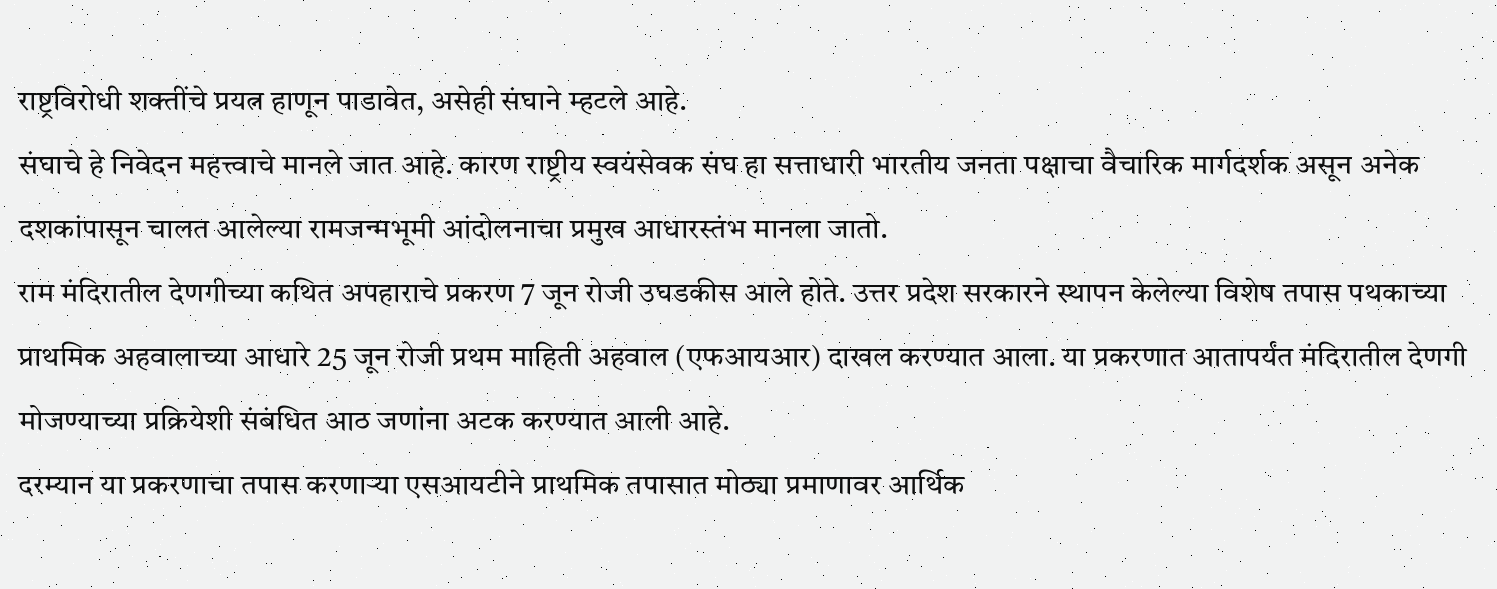राष्ट्रविरोधी शक्तींचे प्रयत्न हाणून पाडावेत, असेही संघाने म्हटले आहे.
संघाचे हे निवेदन महत्त्वाचे मानले जात आहे. कारण राष्ट्रीय स्वयंसेवक संघ हा सत्ताधारी भारतीय जनता पक्षाचा वैचारिक मार्गदर्शक असून अनेक दशकांपासून चालत आलेल्या रामजन्मभूमी आंदोलनाचा प्रमुख आधारस्तंभ मानला जातो.
राम मंदिरातील देणगीच्या कथित अपहाराचे प्रकरण 7 जून रोजी उघडकीस आले होते. उत्तर प्रदेश सरकारने स्थापन केलेल्या विशेष तपास पथकाच्या प्राथमिक अहवालाच्या आधारे 25 जून रोजी प्रथम माहिती अहवाल (एफआयआर) दाखल करण्यात आला. या प्रकरणात आतापर्यंत मंदिरातील देणगी मोजण्याच्या प्रक्रियेशी संबंधित आठ जणांना अटक करण्यात आली आहे.
दरम्यान या प्रकरणाचा तपास करणाऱ्या एसआयटीने प्राथमिक तपासात मोठ्या प्रमाणावर आर्थिक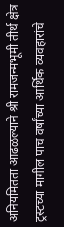अनियमितता आढळल्याने श्री रामजन्मभूमी तीर्थ क्षेत्र ट्रस्टच्या मागील पाच वर्षांच्या आर्थिक व्यवहारांचे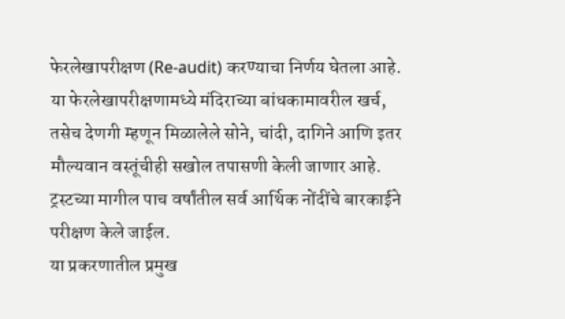फेरलेखापरीक्षण (Re-audit) करण्याचा निर्णय घेतला आहे.
या फेरलेखापरीक्षणामध्ये मंदिराच्या बांधकामावरील खर्च, तसेच देणगी म्हणून मिळालेले सोने, चांदी, दागिने आणि इतर मौल्यवान वस्तूंचीही सखोल तपासणी केली जाणार आहे. ट्रस्टच्या मागील पाच वर्षांतील सर्व आर्थिक नोंदींचे बारकाईने परीक्षण केले जाईल.
या प्रकरणातील प्रमुख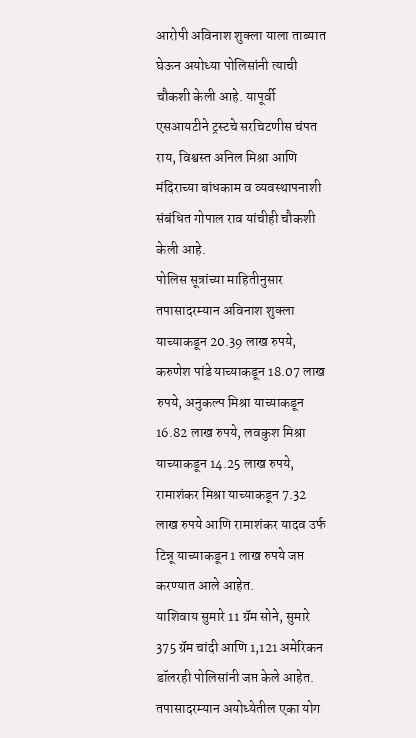आरोपी अविनाश शुक्ला याला ताब्यात घेऊन अयोध्या पोलिसांनी त्याची चौकशी केली आहे. यापूर्वी एसआयटीने ट्रस्टचे सरचिटणीस चंपत राय, विश्वस्त अनिल मिश्रा आणि मंदिराच्या बांधकाम व व्यवस्थापनाशी संबंधित गोपाल राव यांचीही चौकशी केली आहे.
पोलिस सूत्रांच्या माहितीनुसार तपासादरम्यान अविनाश शुक्ला याच्याकडून 20.39 लाख रुपये, करुणेश पांडे याच्याकडून 18.07 लाख रुपये, अनुकल्प मिश्रा याच्याकडून 16.82 लाख रुपये, लवकुश मिश्रा याच्याकडून 14.25 लाख रुपये, रामाशंकर मिश्रा याच्याकडून 7.32 लाख रुपये आणि रामाशंकर यादव उर्फ टिन्नू याच्याकडून 1 लाख रुपये जप्त करण्यात आले आहेत.
याशिवाय सुमारे 11 ग्रॅम सोने, सुमारे 375 ग्रॅम चांदी आणि 1,121 अमेरिकन डॉलरही पोलिसांनी जप्त केले आहेत.
तपासादरम्यान अयोध्येतील एका योग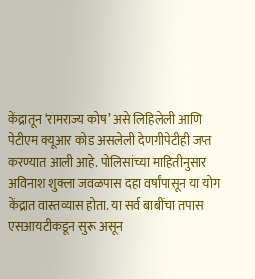केंद्रातून ‘रामराज्य कोष’ असे लिहिलेली आणि पेटीएम क्यूआर कोड असलेली देणगीपेटीही जप्त करण्यात आली आहे. पोलिसांच्या माहितीनुसार अविनाश शुक्ला जवळपास दहा वर्षांपासून या योग केंद्रात वास्तव्यास होता. या सर्व बाबींचा तपास एसआयटीकडून सुरू असून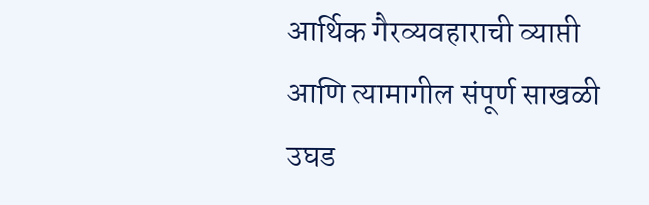आर्थिक गैरव्यवहाराची व्याप्ती आणि त्यामागील संपूर्ण साखळी उघड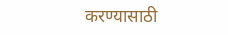करण्यासाठी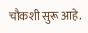चौकशी सुरू आहे.